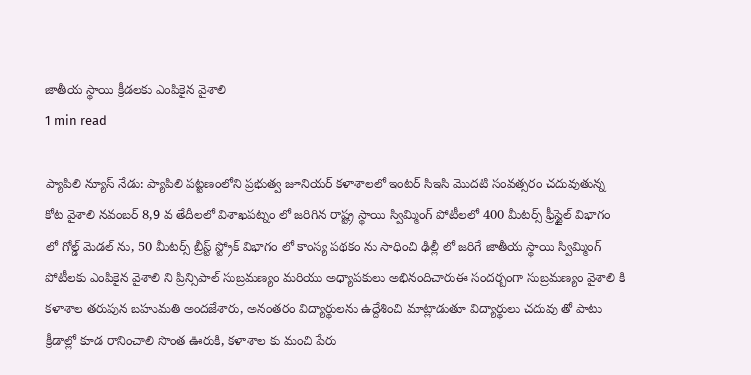జాతీయ స్థాయి క్రీడలకు ఎంపికైన వైశాలి
1 min read

ప్యాపిలి న్యూస్ నేడు: ప్యాపిలి పట్టణంలోని ప్రభుత్వ జూనియర్ కళాశాలలో ఇంటర్ సిఇసి మొదటి సంవత్సరం చదువుతున్న కోట వైశాలి నవంబర్ 8,9 వ తేదీలలో విశాఖపట్నం లో జరిగిన రాష్ట్ర స్థాయి స్విమ్మింగ్ పోటీలలో 400 మీటర్స్ ఫ్రీస్టైల్ విభాగం లో గోల్డ్ మెడల్ ను, 50 మీటర్స్ బ్రీస్ట్ స్ట్రోక్ విభాగం లో కాంస్య పథకం ను సాధించి ఢిల్లీ లో జరిగే జాతీయ స్థాయి స్విమ్మింగ్ పోటీలకు ఎంపికైన వైశాలి ని ప్రిన్సిపాల్ సుబ్రమణ్యం మరియు అధ్యాపకులు అభినందిచారుఈ సందర్బంగా సుబ్రమణ్యం వైశాలి కి కళాశాల తరుపున బహుమతి అందజేశారు, అనంతరం విద్యార్థులను ఉద్దేశించి మాట్లాడుతూ విద్యార్థులు చదువు తో పాటు క్రీడాల్లో కూడ రానించాలి సొంత ఊరుకి, కళాశాల కు మంచి పేరు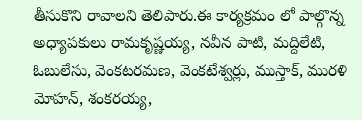తీసుకొని రావాలని తెలిపారు.ఈ కార్యక్రమం లో పాల్గొన్న అధ్యాపకులు రామకృష్ణయ్య, నవీన పాటి, మద్దిలేటి, ఓబులేసు, వెంకటరమణ, వెంకటేశ్వర్లు, ముస్తాక్, మురళి మోహన్, శంకరయ్య,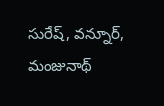సురేష్, వన్నూర్, మంజునాథ్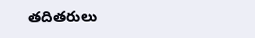తదితరులు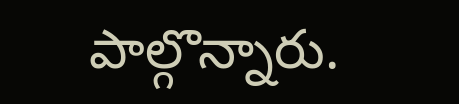పాల్గొన్నారు.